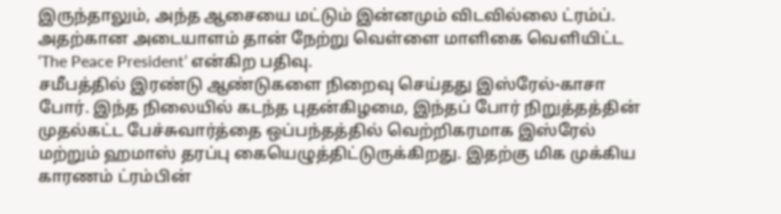இருந்தாலும், அந்த ஆசையை மட்டும் இன்னமும் விடவில்லை ட்ரம்ப்.
அதற்கான அடையாளம் தான் நேற்று வெள்ளை மாளிகை வெளியிட்ட ‘The Peace President’ என்கிற பதிவு.
சமீபத்தில் இரண்டு ஆண்டுகளை நிறைவு செய்தது இஸ்ரேல்-காசா போர். இந்த நிலையில் கடந்த புதன்கிழமை, இந்தப் போர் நிறுத்தத்தின் முதல்கட்ட பேச்சுவார்த்தை ஒப்பந்தத்தில் வெற்றிகரமாக இஸ்ரேல் மற்றும் ஹமாஸ் தரப்பு கையெழுத்திட்டுருக்கிறது. இதற்கு மிக முக்கிய காரணம் ட்ரம்பின்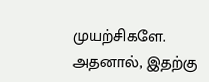முயற்சிகளே.
அதனால், இதற்கு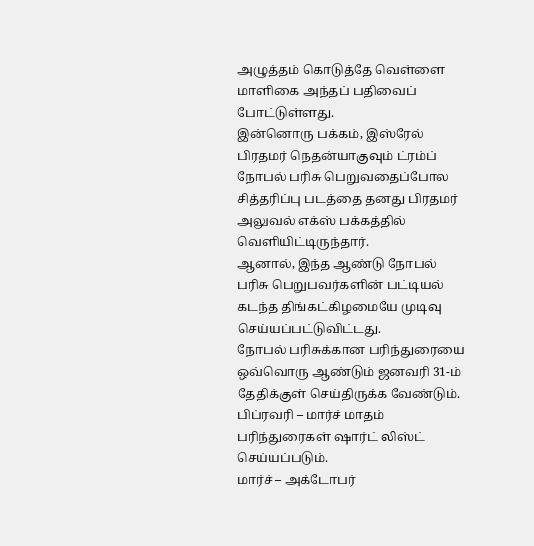அழுத்தம் கொடுத்தே வெள்ளை மாளிகை அந்தப் பதிவைப் போட்டுள்ளது.
இன்னொரு பக்கம், இஸ்ரேல் பிரதமர் நெதன்யாகுவும் ட்ரம்ப் நோபல் பரிசு பெறுவதைப்போல சித்தரிப்பு படத்தை தனது பிரதமர் அலுவல் எக்ஸ் பக்கத்தில் வெளியிட்டிருந்தார்.
ஆனால், இந்த ஆண்டு நோபல் பரிசு பெறுபவர்களின் பட்டியல் கடந்த திங்கட்கிழமையே முடிவு செய்யப்பட்டுவிட்டது.
நோபல் பரிசுக்கான பரிந்துரையை ஒவ்வொரு ஆண்டும் ஜனவரி 31-ம் தேதிக்குள் செய்திருக்க வேண்டும்.
பிப்ரவரி – மார்ச் மாதம் பரிந்துரைகள் ஷார்ட் லிஸ்ட் செய்யப்படும்.
மார்ச் – அக்டோபர்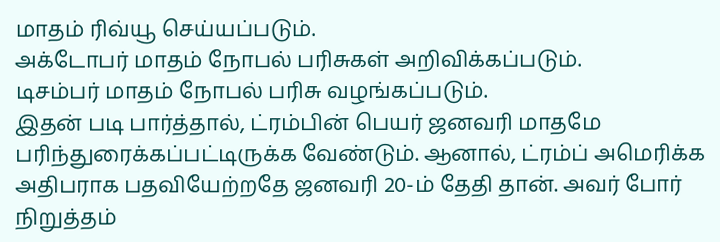மாதம் ரிவ்யூ செய்யப்படும்.
அக்டோபர் மாதம் நோபல் பரிசுகள் அறிவிக்கப்படும்.
டிசம்பர் மாதம் நோபல் பரிசு வழங்கப்படும்.
இதன் படி பார்த்தால், ட்ரம்பின் பெயர் ஜனவரி மாதமே பரிந்துரைக்கப்பட்டிருக்க வேண்டும். ஆனால், ட்ரம்ப் அமெரிக்க அதிபராக பதவியேற்றதே ஜனவரி 20-ம் தேதி தான். அவர் போர் நிறுத்தம்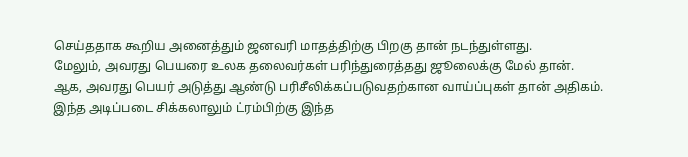செய்ததாக கூறிய அனைத்தும் ஜனவரி மாதத்திற்கு பிறகு தான் நடந்துள்ளது.
மேலும், அவரது பெயரை உலக தலைவர்கள் பரிந்துரைத்தது ஜூலைக்கு மேல் தான்.
ஆக, அவரது பெயர் அடுத்து ஆண்டு பரிசீலிக்கப்படுவதற்கான வாய்ப்புகள் தான் அதிகம்.
இந்த அடிப்படை சிக்கலாலும் ட்ரம்பிற்கு இந்த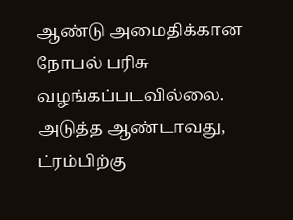ஆண்டு அமைதிக்கான நோபல் பரிசு வழங்கப்படவில்லை.
அடுத்த ஆண்டாவது, ட்ரம்பிற்கு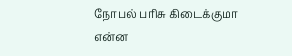நோபல் பரிசு கிடைக்குமா என்ன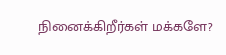நினைக்கிறீர்கள் மக்களே?